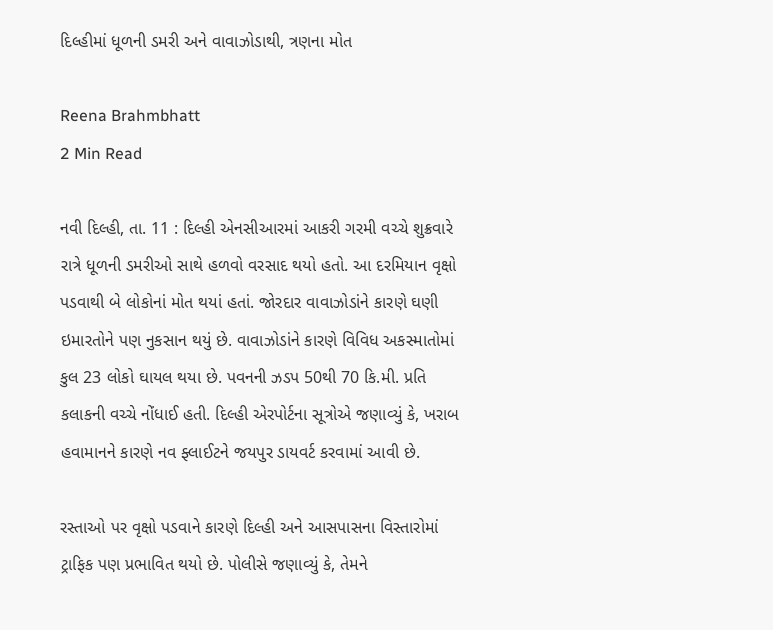દિલ્હીમાં ધૂળની ડમરી અને વાવાઝોડાથી, ત્રણના મોત

Reena Brahmbhatt
2 Min Read

નવી દિલ્હી, તા. 11 : દિલ્હી એનસીઆરમાં આકરી ગરમી વચ્ચે શુક્રવારે રાત્રે ધૂળની ડમરીઓ સાથે હળવો વરસાદ થયો હતો. આ દરમિયાન વૃક્ષો પડવાથી બે લોકોનાં મોત થયાં હતાં. જોરદાર વાવાઝોડાંને કારણે ઘણી ઇમારતોને પણ નુકસાન થયું છે. વાવાઝોડાંને કારણે વિવિધ અકસ્માતોમાં કુલ 23 લોકો ઘાયલ થયા છે. પવનની ઝડપ 50થી 70 કિ.મી. પ્રતિ કલાકની વચ્ચે નોંધાઈ હતી. દિલ્હી એરપોર્ટના સૂત્રોએ જણાવ્યું કે, ખરાબ હવામાનને કારણે નવ ફ્લાઈટને જયપુર ડાયવર્ટ કરવામાં આવી છે.

રસ્તાઓ પર વૃક્ષો પડવાને કારણે દિલ્હી અને આસપાસના વિસ્તારોમાં ટ્રાફિક પણ પ્રભાવિત થયો છે. પોલીસે જણાવ્યું કે, તેમને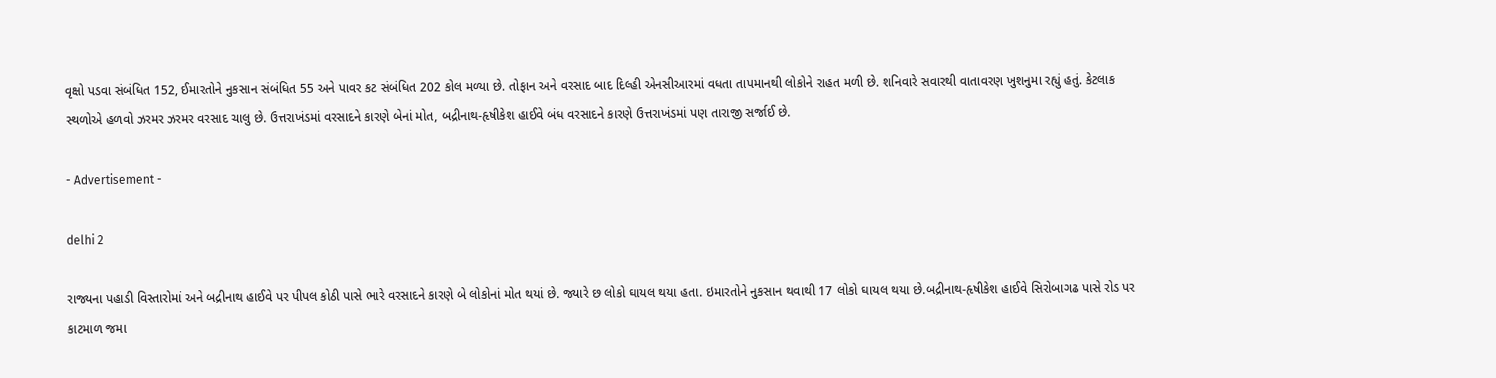વૃક્ષો પડવા સંબંધિત 152, ઈમારતોને નુકસાન સંબંધિત 55 અને પાવર કટ સંબંધિત 202 કોલ મળ્યા છે. તોફાન અને વરસાદ બાદ દિલ્હી એનસીઆરમાં વધતા તાપમાનથી લોકોને રાહત મળી છે. શનિવારે સવારથી વાતાવરણ ખુશનુમા રહ્યું હતું. કેટલાક સ્થળોએ હળવો ઝરમર ઝરમર વરસાદ ચાલુ છે. ઉત્તરાખંડમાં વરસાદને કારણે બેનાં મોત, બદ્રીનાથ-હૃષીકેશ હાઈવે બંધ વરસાદને કારણે ઉત્તરાખંડમાં પણ તારાજી સર્જાઈ છે.

- Advertisement -

delhi 2

રાજ્યના પહાડી વિસ્તારોમાં અને બદ્રીનાથ હાઈવે પર પીપલ કોઠી પાસે ભારે વરસાદને કારણે બે લોકોનાં મોત થયાં છે. જ્યારે છ લોકો ઘાયલ થયા હતા. ઇમારતોને નુકસાન થવાથી 17 લોકો ઘાયલ થયા છે.બદ્રીનાથ-હૃષીકેશ હાઈવે સિરોબાગઢ પાસે રોડ પર કાટમાળ જમા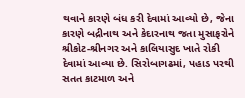થવાને કારણે બંધ કરી દેવામાં આવ્યો છે, જેના કારણે બદ્રીનાથ અને કેદારનાથ જતા મુસાફરોને શ્રીકોટ-શ્રીનગર અને કાલિયાસુદ ખાતે રોકી દેવામાં આવ્યા છે. સિરોબાગઢમાં, પહાડ પરથી સતત કાટમાળ અને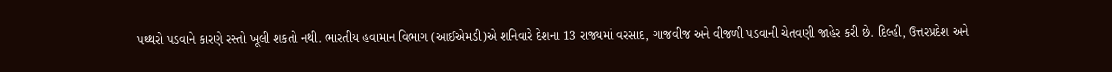પથ્થરો પડવાને કારણે રસ્તો ખૂલી શકતો નથી. ભારતીય હવામાન વિભાગ (આઈએમડી)એ શનિવારે દેશના 13 રાજ્યમાં વરસાદ, ગાજવીજ અને વીજળી પડવાની ચેતવણી જાહેર કરી છે. દિલ્હી, ઉત્તરપ્રદેશ અને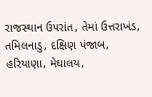રાજસ્થાન ઉપરાંત, તેમાં ઉત્તરાખંડ, તમિલનાડુ, દક્ષિણ પંજાબ, હરિયાણા, મેઘાલય,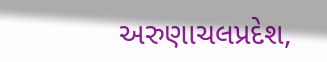અરુણાચલપ્રદેશ,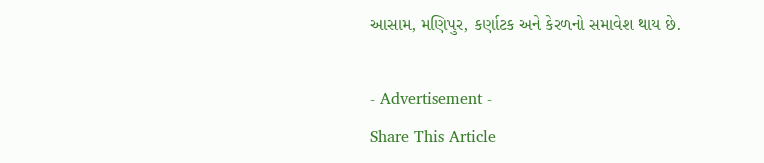આસામ, મણિપુર, કર્ણાટક અને કેરળનો સમાવેશ થાય છે.

- Advertisement -
Share This Article